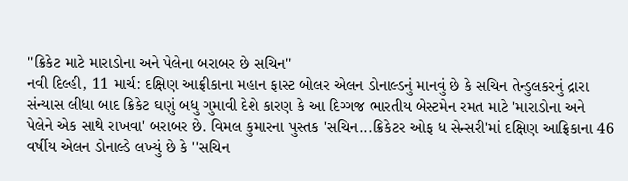''ક્રિકેટ માટે મારાડોના અને પેલેના બરાબર છે સચિન''
નવી દિલ્હી, 11 માર્ચ: દક્ષિણ આફ્રીકાના મહાન ફાસ્ટ બોલર એલન ડોનાલ્ડનું માનવું છે કે સચિન તેન્ડુલકરનું દ્રારા સંન્યાસ લીધા બાદ ક્રિકેટ ઘણું બધુ ગુમાવી દેશે કારણ કે આ દિગ્ગજ ભારતીય બેસ્ટમેન રમત માટે 'મારાડોના અને પેલેને એક સાથે રાખવા' બરાબર છે. વિમલ કુમારના પુસ્તક 'સચિન...ક્રિકેટર ઓફ ધ સેન્સરી'માં દક્ષિણ આફ્રિકાના 46 વર્ષીય એલન ડોનાલ્ડે લખ્યું છે કે ''સચિન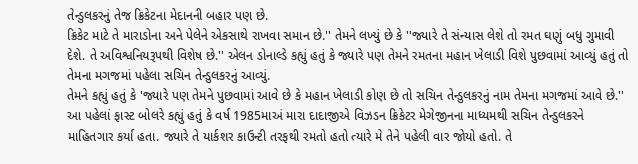તેન્ડુલકરનું તેજ ક્રિકેટના મેદાનની બહાર પણ છે.
ક્રિકેટ માટે તે મારાડોના અને પેલેને એકસાથે રાખવા સમાન છે.'' તેમને લખ્યું છે કે ''જ્યારે તે સંન્યાસ લેશે તો રમત ઘણું બધુ ગુમાવી દેશે. તે અવિશ્વનિયરૂપથી વિશેષ છે.'' એલન ડોનાલ્ડે કહ્યું હતું કે જ્યારે પણ તેમને રમતના મહાન ખેલાડી વિશે પુછવામાં આવ્યું હતું તો તેમના મગજમાં પહેલા સચિન તેન્ડુલકરનું આવ્યું.
તેમને કહ્યું હતું કે 'જ્યારે પણ તેમને પુછવામાં આવે છે કે મહાન ખેલાડી કોણ છે તો સચિન તેન્ડુલકરનું નામ તેમના મગજમાં આવે છે.'' આ પહેલાં ફાસ્ટ બોલરે કહ્યું હતું કે વર્ષ 1985માઅં મારા દાદાજીએ વિઝડન ક્રિકેટર મેગેજીનના માધ્યમથી સચિન તેન્ડુલકરને માહિતગાર કર્યા હતા. જ્યારે તે યાર્કશર કાઉન્ટી તરફથી રમતો હતો ત્યારે મે તેને પહેલી વાર જોયો હતો. તે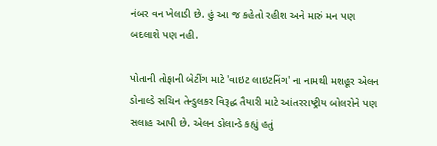નંબર વન ખેલાડી છે. હું આ જ કહેતો રહીશ અને મારું મન પણ બદલાશે પણ નહી.

પોતાની તોફાની બેટીંગ માટે 'વાઇટ લાઇટનિંગ' ના નામથી મશહૂર એલન ડોનાલ્ડે સચિન તેન્ડુલકર વિરૂદ્ધ તૈયારી માટે આંતરરાષ્ટ્રીય બોલરોને પણ સલાહ આપી છે. એલન ડોલાન્ડે કહ્યું હતું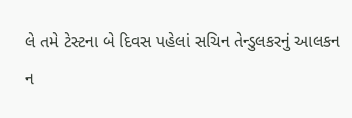લે તમે ટેસ્ટના બે દિવસ પહેલાં સચિન તેન્ડુલકરનું આલકન ન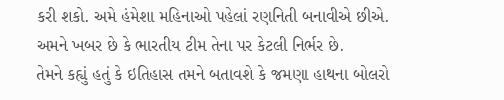કરી શકો. અમે હંમેશા મહિનાઓ પહેલાં રણનિતી બનાવીએ છીએ. અમને ખબર છે કે ભારતીય ટીમ તેના પર કેટલી નિર્ભર છે.
તેમને કહ્યું હતું કે ઇતિહાસ તમને બતાવશે કે જમણા હાથના બોલરો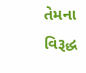તેમના વિરૂદ્ધ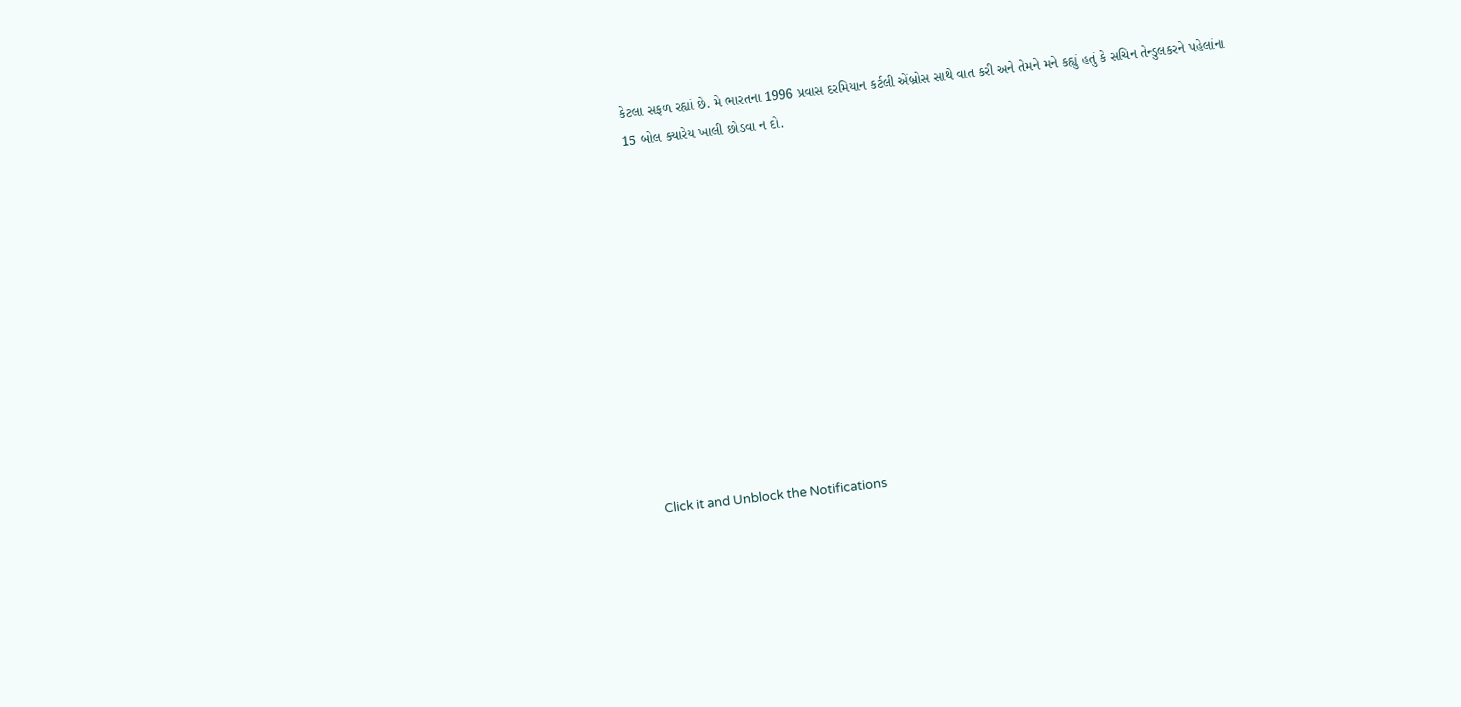કેટલા સફળ રહ્યાં છે. મે ભારતના 1996 પ્રવાસ દરમિયાન કર્ટલી એંબ્રોસ સાથે વાત કરી અને તેમને મને કહ્યું હતું કે સચિન તેન્ડુલકરને પહેલાંના 15 બોલ ક્યારેય ખાલી છોડવા ન દો.












Click it and Unblock the Notifications